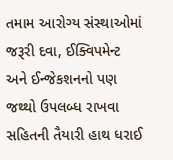તમામ આરોગ્ય સંસ્થાઓમાં જરૂરી દવા, ઈક્વિપમેન્ટ અને ઈન્જેકશનનો પણ જથ્થો ઉપલબ્ધ રાખવા સહિતની તૈયારી હાથ ધરાઈ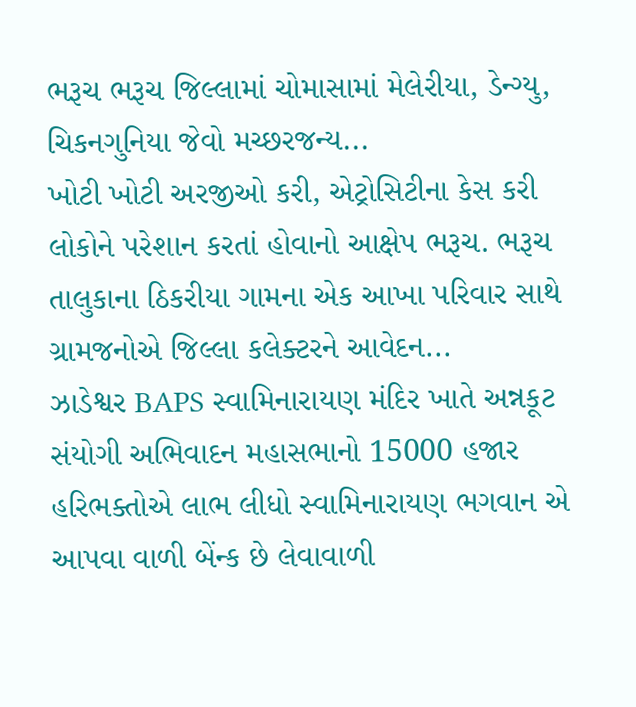ભરૂચ ભરૂચ જિલ્લામાં ચોમાસામાં મેલેરીયા, ડેન્ગ્યુ, ચિકનગુનિયા જેવો મચ્છરજન્ય...
ખોટી ખોટી અરજીઓ કરી, એટ્રોસિટીના કેસ કરી લોકોને પરેશાન કરતાં હોવાનો આક્ષેપ ભરૂચ. ભરૂચ તાલુકાના ઠિકરીયા ગામના એક આખા પરિવાર સાથે ગ્રામજનોએ જિલ્લા કલેક્ટરને આવેદન...
ઝાડેશ્વર BAPS સ્વામિનારાયણ મંદિર ખાતે અન્નકૂટ સંયોગી અભિવાદન મહાસભાનો 15000 હજાર હરિભક્તોએ લાભ લીધો સ્વામિનારાયણ ભગવાન એ આપવા વાળી બેંન્ક છે લેવાવાળી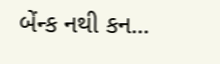બેંન્ક નથી કન...